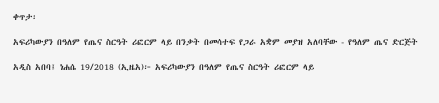ቀጥታ፡

አፍሪካውያን በዓለም የጤና ስርዓት ሪፎርም ላይ በንቃት በመሳተፍ የጋራ አቋም መያዝ አለባቸው - የዓለም ጤና ድርጅት

አዲስ አበባ፤ ነሐሴ 19/2018 (ኢዜአ)፦ አፍሪካውያን በዓለም የጤና ስርዓት ሪፎርም ላይ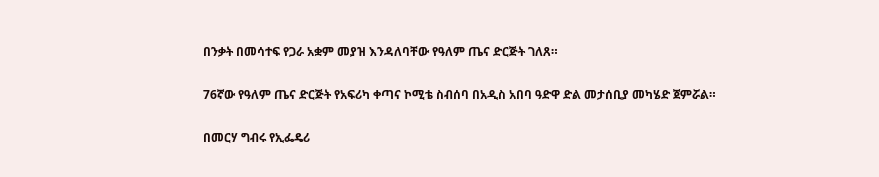በንቃት በመሳተፍ የጋራ አቋም መያዝ እንዳለባቸው የዓለም ጤና ድርጅት ገለጸ።

76ኛው የዓለም ጤና ድርጅት የአፍሪካ ቀጣና ኮሚቴ ስብሰባ በአዲስ አበባ ዓድዋ ድል መታሰቢያ መካሄድ ጀምሯል።

በመርሃ ግብሩ የኢፌዴሪ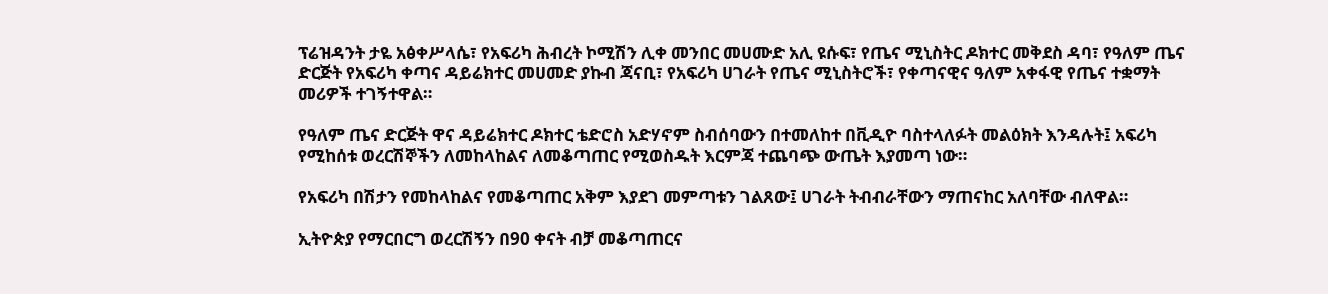ፕሬዝዳንት ታዬ አፅቀሥላሴ፣ የአፍሪካ ሕብረት ኮሚሽን ሊቀ መንበር መሀሙድ አሊ ዩሱፍ፣ የጤና ሚኒስትር ዶክተር መቅደስ ዳባ፣ የዓለም ጤና ድርጅት የአፍሪካ ቀጣና ዳይሬክተር መሀመድ ያኩብ ጃናቢ፣ የአፍሪካ ሀገራት የጤና ሚኒስትሮች፣ የቀጣናዊና ዓለም አቀፋዊ የጤና ተቋማት መሪዎች ተገኝተዋል።

የዓለም ጤና ድርጅት ዋና ዳይሬክተር ዶክተር ቴድሮስ አድሃኖም ስብሰባውን በተመለከተ በቪዲዮ ባስተላለፉት መልዕክት እንዳሉት፤ አፍሪካ የሚከሰቱ ወረርሽኞችን ለመከላከልና ለመቆጣጠር የሚወስዱት እርምጃ ተጨባጭ ውጤት እያመጣ ነው።

የአፍሪካ በሽታን የመከላከልና የመቆጣጠር አቅም እያደገ መምጣቱን ገልጸው፤ ሀገራት ትብብራቸውን ማጠናከር አለባቸው ብለዋል።

ኢትዮጵያ የማርበርግ ወረርሽኝን በ90 ቀናት ብቻ መቆጣጠርና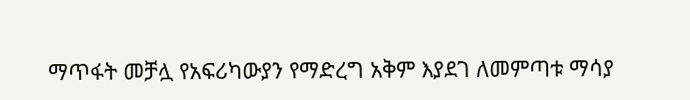ማጥፋት መቻሏ የአፍሪካውያን የማድረግ አቅም እያደገ ለመምጣቱ ማሳያ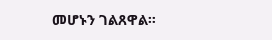መሆኑን ገልጸዋል።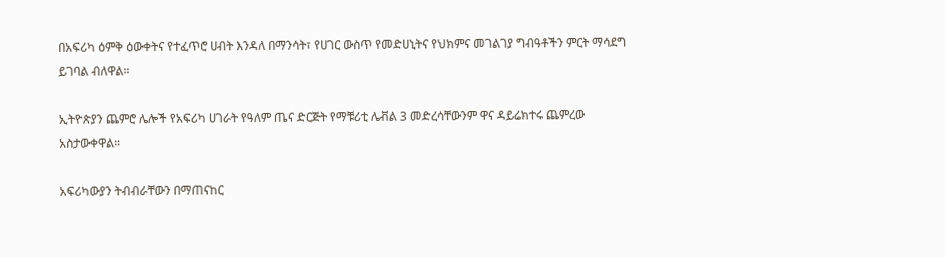በአፍሪካ ዕምቅ ዕውቀትና የተፈጥሮ ሀብት እንዳለ በማንሳት፣ የሀገር ውስጥ የመድሀኒትና የህክምና መገልገያ ግብዓቶችን ምርት ማሳደግ ይገባል ብለዋል።

ኢትዮጵያን ጨምሮ ሌሎች የአፍሪካ ሀገራት የዓለም ጤና ድርጅት የማቹሪቲ ሌቭል 3 መድረሳቸውንም ዋና ዳይሬክተሩ ጨምረው አስታውቀዋል።

አፍሪካውያን ትብብራቸውን በማጠናከር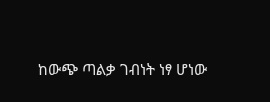ከውጭ ጣልቃ ገብነት ነፃ ሆነው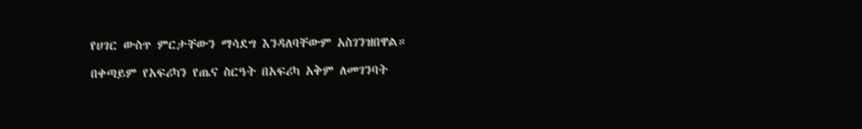የሀገር ውስጥ ምርታቸውን ማሳደግ እንዳለባቸውም አስገንዝበዋል።

በቀጣይም የአፍሪካን የጤና ስርዓት በአፍሪካ አቅም ለመገንባት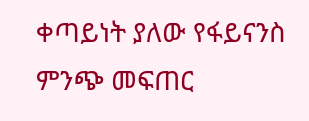ቀጣይነት ያለው የፋይናንስ ምንጭ መፍጠር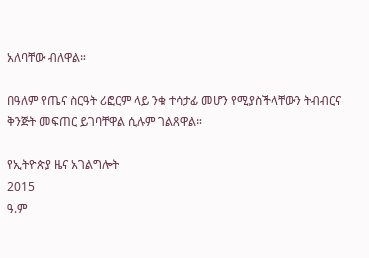አለባቸው ብለዋል።

በዓለም የጤና ስርዓት ሪፎርም ላይ ንቁ ተሳታፊ መሆን የሚያስችላቸውን ትብብርና ቅንጅት መፍጠር ይገባቸዋል ሲሉም ገልጸዋል።

የኢትዮጵያ ዜና አገልግሎት
2015
ዓ.ም